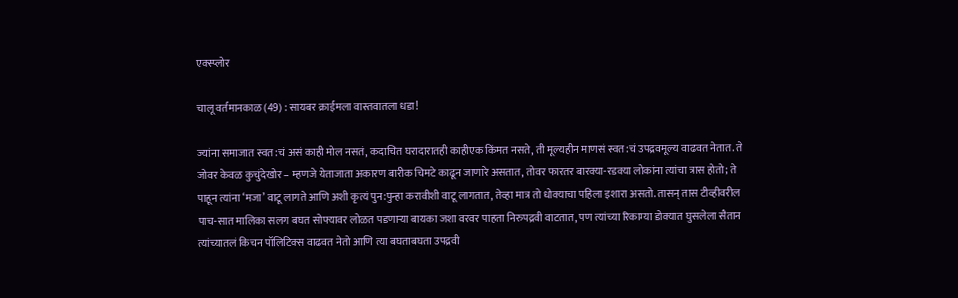एक्स्प्लोर

चालू वर्तमानकाळ (49) : सायबर क्राईमला वास्तवातला धडा!

ज्यांना समाजात स्वत:चं असं काही मोल नसतं, कदाचित घरादारातही काहीएक किंमत नसते, ती मूल्यहीन माणसं स्वत:चं उपद्रवमूल्य वाढवत नेतात. ते जोवर केवळ कुचुंदेखोर – म्हणजे येताजाता अकारण बारीक चिमटे काढून जाणारे असतात, तोवर फारतर बारक्या-रडक्या लोकांना त्यांचा त्रास होतो; ते पाहून त्यांना ‘मजा’ वाटू लागते आणि अशी कृत्यं पुन:पुन्हा करावीशी वाटू लागतात, तेव्हा मात्र तो धोक्याचा पहिला इशारा असतो. तासन् तास टीव्हीवरील पाच-सात मालिका सलग बघत सोफ्यावर लोळत पडणाऱ्या बायका जशा वरवर पाहता निरुपद्रवी वाटतात, पण त्यांच्या रिकाम्या डोक्यात घुसलेला सैतान त्यांच्यातलं किचन पॉलिटिक्स वाढवत नेतो आणि त्या बघताबघता उपद्रवी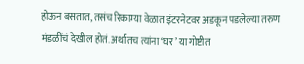होऊन बसतात, तसंच रिकाम्या वेळात इंटरनेटवर अडकून पडलेल्या तरुण मंडळींचं देखील होतं. अर्थातच त्यांना ‘घर’ या गोष्टीत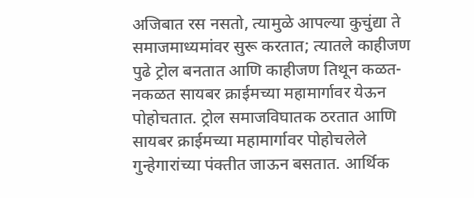अजिबात रस नसतो, त्यामुळे आपल्या कुचुंद्या ते समाजमाध्यमांवर सुरू करतात; त्यातले काहीजण पुढे ट्रोल बनतात आणि काहीजण तिथून कळत-नकळत सायबर क्राईमच्या महामार्गावर येऊन पोहोचतात. ट्रोल समाजविघातक ठरतात आणि सायबर क्राईमच्या महामार्गावर पोहोचलेले गुन्हेगारांच्या पंक्तीत जाऊन बसतात. आर्थिक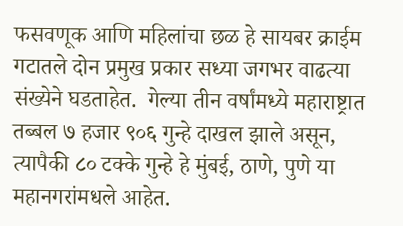फसवणूक आणि महिलांचा छळ हे सायबर क्राईम गटातले दोन प्रमुख प्रकार सध्या जगभर वाढत्या संख्येने घडताहेत.  गेल्या तीन वर्षांमध्ये महाराष्ट्रात तब्बल ७ हजार ९०६ गुन्हे दाखल झाले असून, त्यापैकी ८० टक्के गुन्हे हे मुंबई, ठाणे, पुणे या महानगरांमधले आहेत.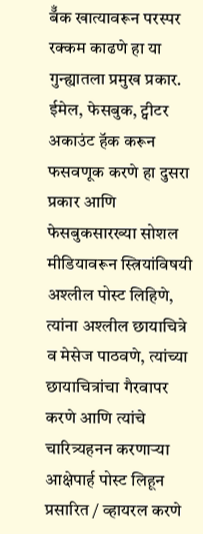बॅँक खात्यावरून परस्पर रक्कम काढणे हा या गुन्ह्यातला प्रमुख प्रकार. ईमेल, फेसबुक, ट्वीटर अकाउंट हॅक करून फसवणूक करणे हा दुसरा प्रकार आणि फेसबुकसारख्या सोशल मीडियावरून स्त्रियांविषयी अश्लील पोस्ट लिहिणे, त्यांना अश्लील छायाचित्रे व मेसेज पाठवणे, त्यांच्या छायाचित्रांचा गैरवापर करणे आणि त्यांचे चारित्र्यहनन करणाऱ्या आक्षेपार्ह पोस्ट लिहून प्रसारित / व्हायरल करणे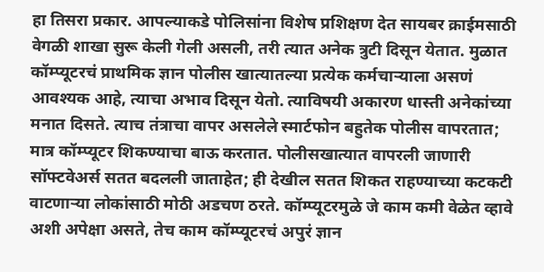हा तिसरा प्रकार. आपल्याकडे पोलिसांना विशेष प्रशिक्षण देत सायबर क्राईमसाठी वेगळी शाखा सुरू केली गेली असली, तरी त्यात अनेक त्रुटी दिसून येतात. मुळात कॉम्प्यूटरचं प्राथमिक ज्ञान पोलीस खात्यातल्या प्रत्येक कर्मचाऱ्याला असणं आवश्यक आहे, त्याचा अभाव दिसून येतो. त्याविषयी अकारण धास्ती अनेकांच्या मनात दिसते. त्याच तंत्राचा वापर असलेले स्मार्टफोन बहुतेक पोलीस वापरतात; मात्र कॉम्प्यूटर शिकण्याचा बाऊ करतात. पोलीसखात्यात वापरली जाणारी सॉफ्टवेअर्स सतत बदलली जाताहेत; ही देखील सतत शिकत राहण्याच्या कटकटी वाटणाऱ्या लोकांसाठी मोठी अडचण ठरते. कॉम्प्यूटरमुळे जे काम कमी वेळेत व्हावे अशी अपेक्षा असते, तेच काम कॉम्प्यूटरचं अपुरं ज्ञान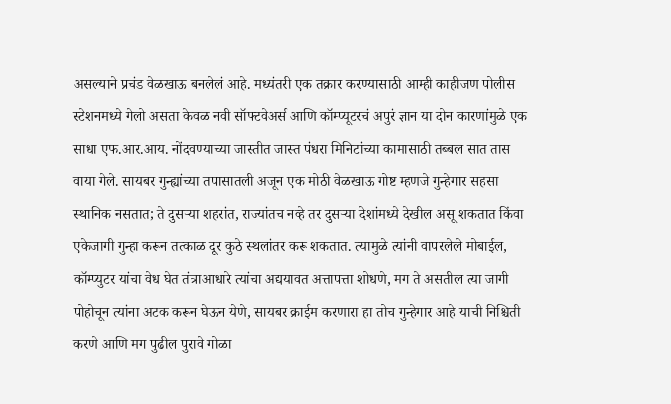असल्याने प्रचंड वेळखाऊ बनलेलं आहे. मध्यंतरी एक तक्रार करण्यासाठी आम्ही काहीजण पोलीस स्टेशनमध्ये गेलो असता केवळ नवी सॉफ्टवेअर्स आणि कॉम्प्यूटरचं अपुरं ज्ञान या दोन कारणांमुळे एक साधा एफ.आर.आय. नोंदवण्याच्या जास्तीत जास्त पंधरा मिनिटांच्या कामासाठी तब्बल सात तास वाया गेले. सायबर गुन्ह्यांच्या तपासातली अजून एक मोठी वेळखाऊ गोष्ट म्हणजे गुन्हेगार सहसा स्थानिक नसतात; ते दुसऱ्या शहरांत, राज्यांतच नव्हे तर दुसऱ्या देशांमध्ये देखील असू शकतात किंवा एकेजागी गुन्हा करून तत्काळ दूर कुठे स्थलांतर करू शकतात. त्यामुळे त्यांनी वापरलेले मोबाईल, कॉम्प्युटर यांचा वेध घेत तंत्राआधारे त्यांचा अद्ययावत अत्तापत्ता शोधणे, मग ते असतील त्या जागी पोहोचून त्यांना अटक करून घेऊन येणे, सायबर क्राईम करणारा हा तोच गुन्हेगार आहे याची निश्चिती करणे आणि मग पुढील पुरावे गोळा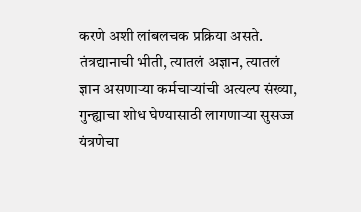करणे अशी लांबलचक प्रक्रिया असते. तंत्रद्यानाची भीती, त्यातलं अज्ञान, त्यातलं ज्ञान असणाऱ्या कर्मचाऱ्यांची अत्यल्प संख्या, गुन्ह्याचा शोध घेण्यासाठी लागणाऱ्या सुसज्ज यंत्रणेचा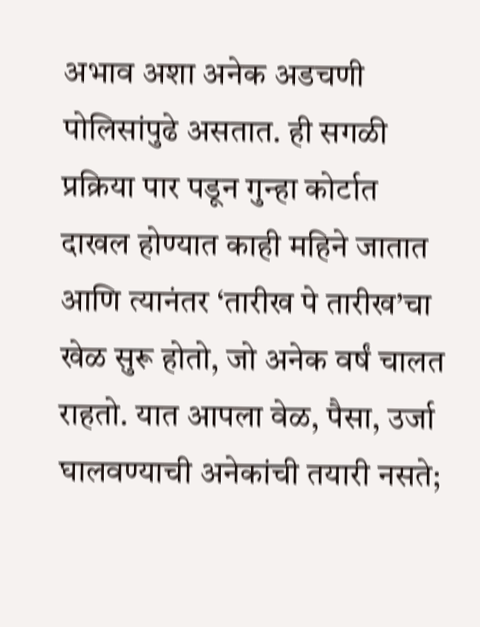अभाव अशा अनेक अडचणी पोलिसांपुढे असतात. ही सगळी प्रक्रिया पार पडून गुन्हा कोर्टात दाखल होण्यात काही महिने जातात आणि त्यानंतर ‘तारीख पे तारीख’चा खेळ सुरू होतो, जो अनेक वर्षं चालत राहतो. यात आपला वेळ, पैसा, उर्जा घालवण्याची अनेकांची तयारी नसते;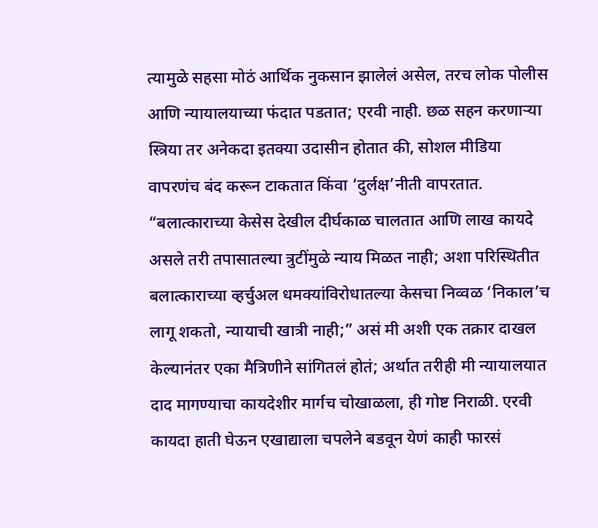त्यामुळे सहसा मोठं आर्थिक नुकसान झालेलं असेल, तरच लोक पोलीस आणि न्यायालयाच्या फंदात पडतात; एरवी नाही. छळ सहन करणाऱ्या स्त्रिया तर अनेकदा इतक्या उदासीन होतात की, सोशल मीडिया वापरणंच बंद करून टाकतात किंवा ‘दुर्लक्ष’नीती वापरतात. “बलात्काराच्या केसेस देखील दीर्घकाळ चालतात आणि लाख कायदे असले तरी तपासातल्या त्रुटींमुळे न्याय मिळत नाही; अशा परिस्थितीत बलात्काराच्या व्हर्चुअल धमक्यांविरोधातल्या केसचा निव्वळ ‘निकाल’च लागू शकतो, न्यायाची खात्री नाही;” असं मी अशी एक तक्रार दाखल केल्यानंतर एका मैत्रिणीने सांगितलं होतं; अर्थात तरीही मी न्यायालयात दाद मागण्याचा कायदेशीर मार्गच चोखाळला, ही गोष्ट निराळी. एरवी कायदा हाती घेऊन एखाद्याला चपलेने बडवून येणं काही फारसं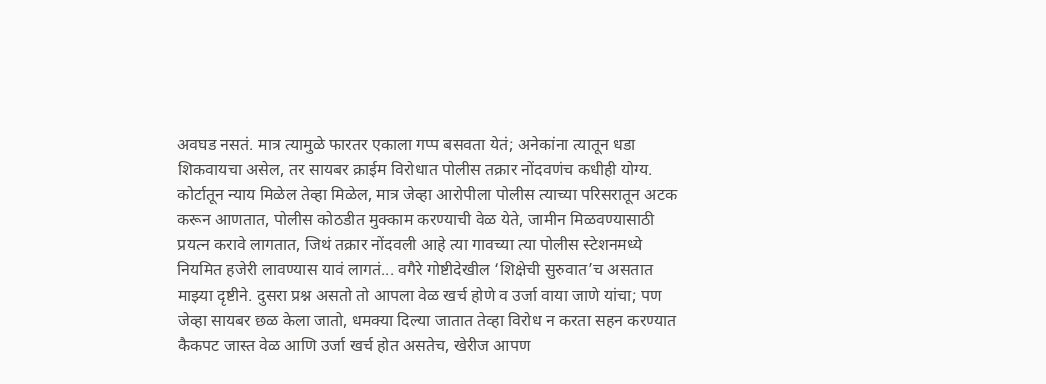अवघड नसतं. मात्र त्यामुळे फारतर एकाला गप्प बसवता येतं; अनेकांना त्यातून धडा शिकवायचा असेल, तर सायबर क्राईम विरोधात पोलीस तक्रार नोंदवणंच कधीही योग्य. कोर्टातून न्याय मिळेल तेव्हा मिळेल, मात्र जेव्हा आरोपीला पोलीस त्याच्या परिसरातून अटक करून आणतात, पोलीस कोठडीत मुक्काम करण्याची वेळ येते, जामीन मिळवण्यासाठी प्रयत्न करावे लागतात, जिथं तक्रार नोंदवली आहे त्या गावच्या त्या पोलीस स्टेशनमध्ये नियमित हजेरी लावण्यास यावं लागतं... वगैरे गोष्टीदेखील ‘शिक्षेची सुरुवात’च असतात माझ्या दृष्टीने. दुसरा प्रश्न असतो तो आपला वेळ खर्च होणे व उर्जा वाया जाणे यांचा; पण जेव्हा सायबर छळ केला जातो, धमक्या दिल्या जातात तेव्हा विरोध न करता सहन करण्यात कैकपट जास्त वेळ आणि उर्जा खर्च होत असतेच, खेरीज आपण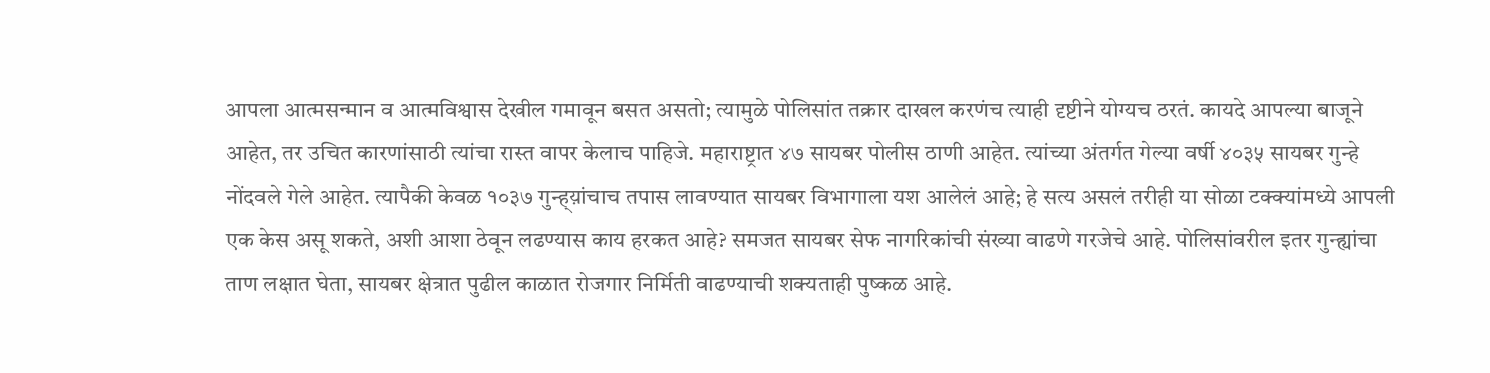आपला आत्मसन्मान व आत्मविश्वास देखील गमावून बसत असतो; त्यामुळे पोलिसांत तक्रार दाखल करणंच त्याही दृष्टीने योग्यच ठरतं. कायदे आपल्या बाजूने आहेत, तर उचित कारणांसाठी त्यांचा रास्त वापर केलाच पाहिजे. महाराष्ट्रात ४७ सायबर पोलीस ठाणी आहेत. त्यांच्या अंतर्गत गेल्या वर्षी ४०३५ सायबर गुन्हे नोंदवले गेले आहेत. त्यापैकी केवळ १०३७ गुन्ह्य़ांचाच तपास लावण्यात सायबर विभागाला यश आलेलं आहे; हे सत्य असलं तरीही या सोळा टक्क्यांमध्ये आपली एक केस असू शकते, अशी आशा ठेवून लढण्यास काय हरकत आहे? समजत सायबर सेफ नागरिकांची संख्या वाढणे गरजेचे आहे. पोलिसांवरील इतर गुन्ह्यांचा ताण लक्षात घेता, सायबर क्षेत्रात पुढील काळात रोजगार निर्मिती वाढण्याची शक्यताही पुष्कळ आहे.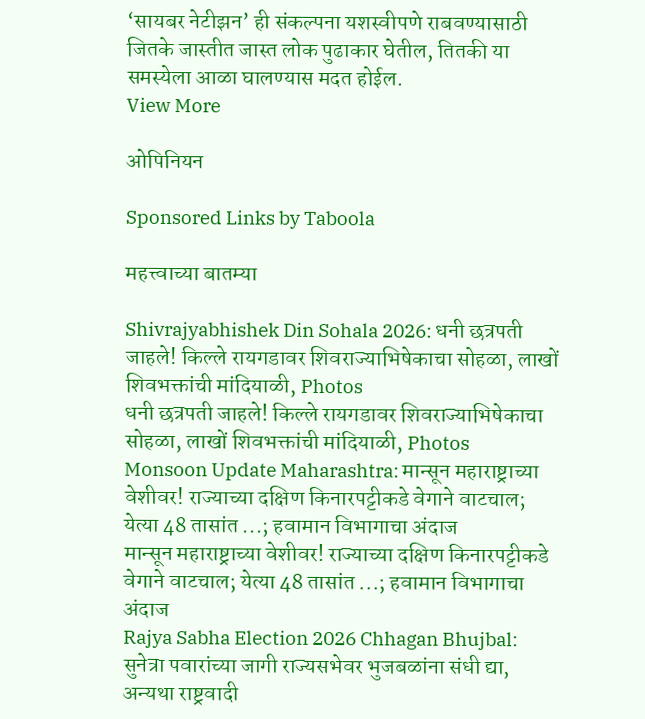‘सायबर नेटीझन’ ही संकल्पना यशस्वीपणे राबवण्यासाठी जितके जास्तीत जास्त लोक पुढाकार घेतील, तितकी या समस्येला आळा घालण्यास मदत होईल.
View More

ओपिनियन

Sponsored Links by Taboola

महत्त्वाच्या बातम्या

Shivrajyabhishek Din Sohala 2026: धनी छत्रपती जाहले! किल्ले रायगडावर शिवराज्याभिषेकाचा सोहळा, लाखों शिवभक्तांची मांदियाळी, Photos
धनी छत्रपती जाहले! किल्ले रायगडावर शिवराज्याभिषेकाचा सोहळा, लाखों शिवभक्तांची मांदियाळी, Photos
Monsoon Update Maharashtra: मान्सून महाराष्ट्राच्या वेशीवर! राज्याच्या दक्षिण किनारपट्टीकडे वेगाने वाटचाल; येत्या 48 तासांत ...; हवामान विभागाचा अंदाज
मान्सून महाराष्ट्राच्या वेशीवर! राज्याच्या दक्षिण किनारपट्टीकडे वेगाने वाटचाल; येत्या 48 तासांत ...; हवामान विभागाचा अंदाज
Rajya Sabha Election 2026 Chhagan Bhujbal: सुनेत्रा पवारांच्या जागी राज्यसभेवर भुजबळांना संधी द्या, अन्यथा राष्ट्रवादी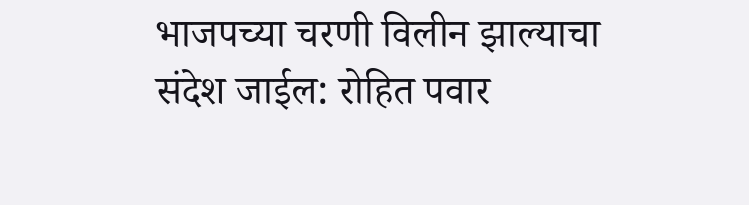भाजपच्या चरणी विलीन झाल्याचा संदेश जाईल: रोहित पवार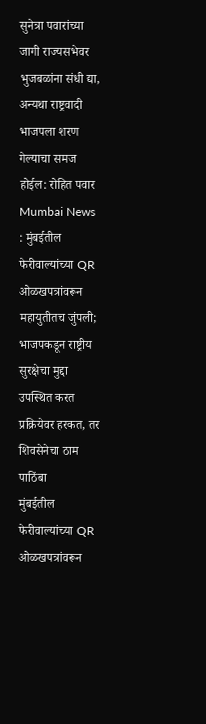सुनेत्रा पवारांच्या जागी राज्यसभेवर भुजबळांना संधी द्या, अन्यथा राष्ट्रवादी भाजपला शरण गेल्याचा समज होईल: रोहित पवार
Mumbai News : मुंबईतील फेरीवाल्यांच्या QR ओळखपत्रांवरून महायुतीतच जुंपली; भाजपकडून राष्ट्रीय सुरक्षेचा मुद्दा उपस्थित करत प्रक्रियेवर हरकत, तर शिवसेनेचा ठाम पाठिंबा
मुंबईतील फेरीवाल्यांच्या QR ओळखपत्रांवरून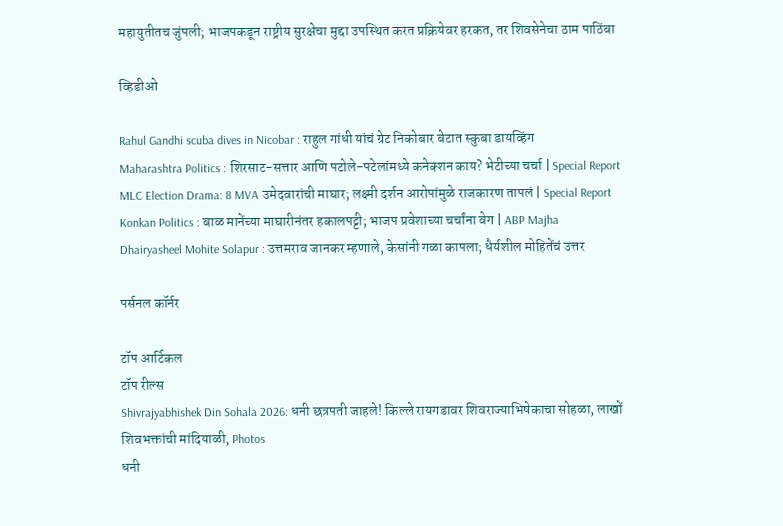महायुतीतच जुंपली; भाजपकडून राष्ट्रीय सुरक्षेचा मुद्दा उपस्थित करत प्रक्रियेवर हरकत, तर शिवसेनेचा ठाम पाठिंबा

व्हिडीओ

Rahul Gandhi scuba dives in Nicobar : राहुल गांधी यांचं ग्रेट निकोबार बेटात स्कुबा डायव्हिंग
Maharashtra Politics : शिरसाट-सत्तार आणि पटोले-पटेलांमध्ये कनेक्शन काय? भेटीच्या चर्चा | Special Report
MLC Election Drama: 8 MVA उमेदवारांची माघार; लक्ष्मी दर्शन आरोपांमुळे राजकारण तापलं | Special Report
Konkan Politics : बाळ मानेंच्या माघारीनंतर हकालपट्टी; भाजप प्रवेशाच्या चर्चांना वेग | ABP Majha
Dhairyasheel Mohite Solapur : उत्तमराव जानकर म्हणाले, केसांनी गळा कापला; धैर्यशील मोहितेंचं उत्तर

पर्सनल कॉर्नर

टॉप आर्टिकल
टॉप रील्स
Shivrajyabhishek Din Sohala 2026: धनी छत्रपती जाहले! किल्ले रायगडावर शिवराज्याभिषेकाचा सोहळा, लाखों शिवभक्तांची मांदियाळी, Photos
धनी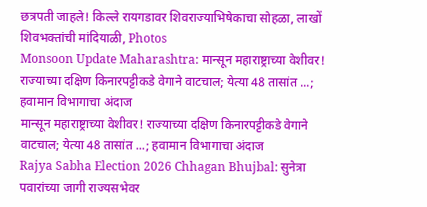छत्रपती जाहले! किल्ले रायगडावर शिवराज्याभिषेकाचा सोहळा, लाखों शिवभक्तांची मांदियाळी, Photos
Monsoon Update Maharashtra: मान्सून महाराष्ट्राच्या वेशीवर! राज्याच्या दक्षिण किनारपट्टीकडे वेगाने वाटचाल; येत्या 48 तासांत ...; हवामान विभागाचा अंदाज
मान्सून महाराष्ट्राच्या वेशीवर! राज्याच्या दक्षिण किनारपट्टीकडे वेगाने वाटचाल; येत्या 48 तासांत ...; हवामान विभागाचा अंदाज
Rajya Sabha Election 2026 Chhagan Bhujbal: सुनेत्रा पवारांच्या जागी राज्यसभेवर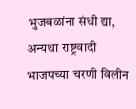भुजबळांना संधी द्या, अन्यथा राष्ट्रवादी भाजपच्या चरणी विलीन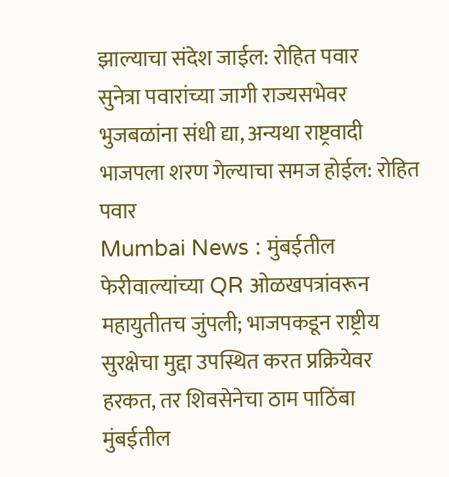झाल्याचा संदेश जाईल: रोहित पवार
सुनेत्रा पवारांच्या जागी राज्यसभेवर भुजबळांना संधी द्या, अन्यथा राष्ट्रवादी भाजपला शरण गेल्याचा समज होईल: रोहित पवार
Mumbai News : मुंबईतील फेरीवाल्यांच्या QR ओळखपत्रांवरून महायुतीतच जुंपली; भाजपकडून राष्ट्रीय सुरक्षेचा मुद्दा उपस्थित करत प्रक्रियेवर हरकत, तर शिवसेनेचा ठाम पाठिंबा
मुंबईतील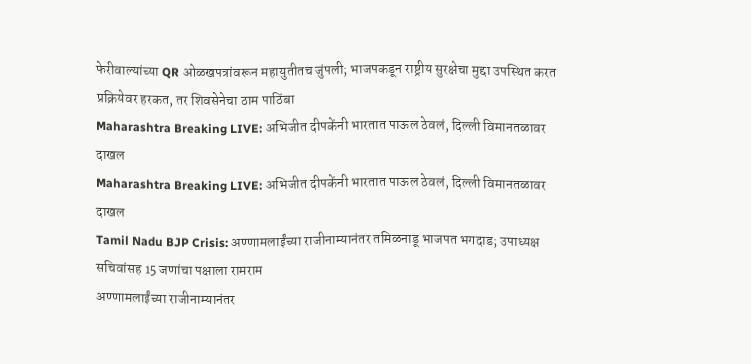फेरीवाल्यांच्या QR ओळखपत्रांवरून महायुतीतच जुंपली; भाजपकडून राष्ट्रीय सुरक्षेचा मुद्दा उपस्थित करत प्रक्रियेवर हरकत, तर शिवसेनेचा ठाम पाठिंबा
Maharashtra Breaking LIVE: अभिजीत दीपकेंनी भारतात पाऊल ठेवलं, दिल्ली विमानतळावर दाखल
Maharashtra Breaking LIVE: अभिजीत दीपकेंनी भारतात पाऊल ठेवलं, दिल्ली विमानतळावर दाखल
Tamil Nadu BJP Crisis: अण्णामलाईंच्या राजीनाम्यानंतर तमिळनाडू भाजपत भगदाड; उपाध्यक्ष सचिवांसह 15 जणांचा पक्षाला रामराम
अण्णामलाईंच्या राजीनाम्यानंतर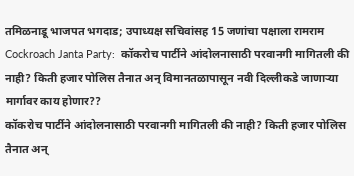तमिळनाडू भाजपत भगदाड; उपाध्यक्ष सचिवांसह 15 जणांचा पक्षाला रामराम
Cockroach Janta Party:  कॉकरोच पार्टीने आंदोलनासाठी परवानगी मागितली की नाही? किती हजार पोलिस तैनात अन् विमानतळापासून नवी दिल्लीकडे जाणाऱ्या मार्गावर काय होणार??
कॉकरोच पार्टीने आंदोलनासाठी परवानगी मागितली की नाही? किती हजार पोलिस तैनात अन्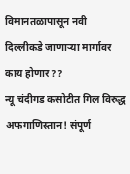विमानतळापासून नवी दिल्लीकडे जाणाऱ्या मार्गावर काय होणार??
न्यू चंदीगड कसोटीत गिल विरुद्ध अफगाणिस्तान! संपूर्ण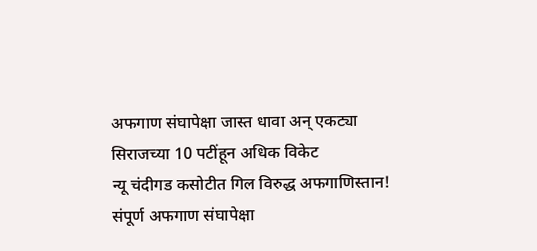अफगाण संघापेक्षा जास्त धावा अन् एकट्या सिराजच्या 10 पटींहून अधिक विकेट
न्यू चंदीगड कसोटीत गिल विरुद्ध अफगाणिस्तान! संपूर्ण अफगाण संघापेक्षा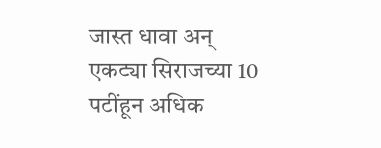जास्त धावा अन् एकट्या सिराजच्या 10 पटींहून अधिक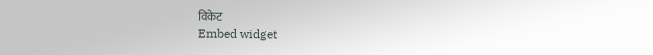विकेट
Embed widget